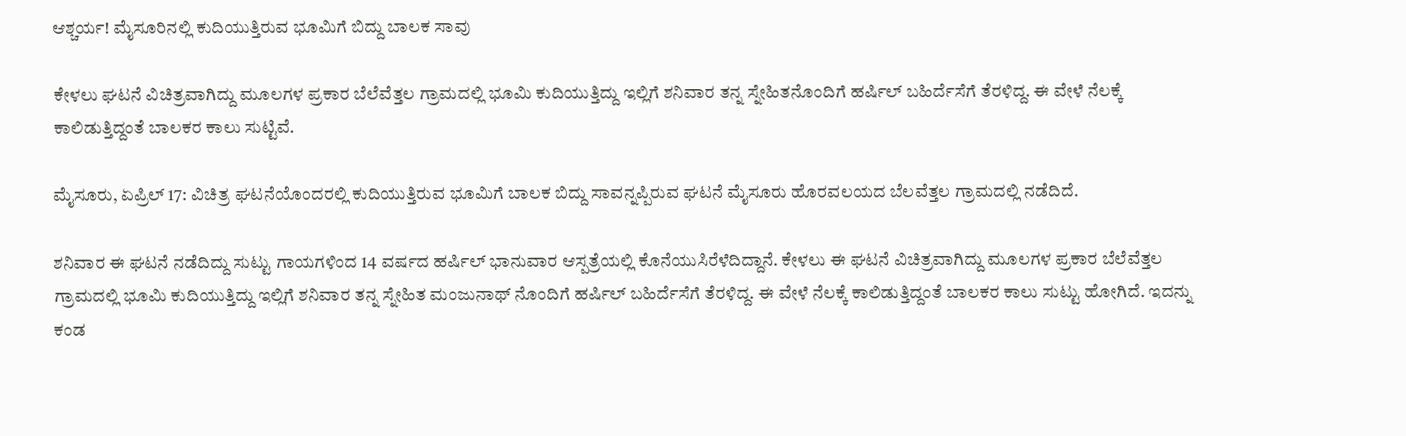ಆಶ್ಚರ್ಯ! ಮೈಸೂರಿನಲ್ಲಿ ಕುದಿಯುತ್ತಿರುವ ಭೂಮಿಗೆ ಬಿದ್ದು ಬಾಲಕ ಸಾವು

ಕೇಳಲು ಘಟನೆ ವಿಚಿತ್ರವಾಗಿದ್ದು ಮೂಲಗಳ ಪ್ರಕಾರ ಬೆಲೆವೆತ್ತಲ ಗ್ರಾಮದಲ್ಲಿ ಭೂಮಿ ಕುದಿಯುತ್ತಿದ್ದು ಇಲ್ಲಿಗೆ ಶನಿವಾರ ತನ್ನ ಸ್ನೇಹಿತನೊಂದಿಗೆ ಹರ್ಷಿಲ್ ಬಹಿರ್ದೆಸೆಗೆ ತೆರಳಿದ್ದ. ಈ ವೇಳೆ ನೆಲಕ್ಕೆ ಕಾಲಿಡುತ್ತಿದ್ದಂತೆ ಬಾಲಕರ ಕಾಲು ಸುಟ್ಟಿವೆ.

ಮೈಸೂರು, ಏಪ್ರಿಲ್ 17: ವಿಚಿತ್ರ ಘಟನೆಯೊಂದರಲ್ಲಿ ಕುದಿಯುತ್ತಿರುವ ಭೂಮಿಗೆ ಬಾಲಕ ಬಿದ್ದು ಸಾವನ್ನಪ್ಪಿರುವ ಘಟನೆ ಮೈಸೂರು ಹೊರವಲಯದ ಬೆಲವೆತ್ತಲ ಗ್ರಾಮದಲ್ಲಿ ನಡೆದಿದೆ.

ಶನಿವಾರ ಈ ಘಟನೆ ನಡೆದಿದ್ದು ಸುಟ್ಟು ಗಾಯಗಳಿಂದ 14 ವರ್ಷದ ಹರ್ಷಿಲ್ ಭಾನುವಾರ ಆಸ್ಪತ್ರೆಯಲ್ಲಿ ಕೊನೆಯುಸಿರೆಳೆದಿದ್ದಾನೆ. ಕೇಳಲು ಈ ಘಟನೆ ವಿಚಿತ್ರವಾಗಿದ್ದು ಮೂಲಗಳ ಪ್ರಕಾರ ಬೆಲೆವೆತ್ತಲ ಗ್ರಾಮದಲ್ಲಿ ಭೂಮಿ ಕುದಿಯುತ್ತಿದ್ದು ಇಲ್ಲಿಗೆ ಶನಿವಾರ ತನ್ನ ಸ್ನೇಹಿತ ಮಂಜುನಾಥ್ ನೊಂದಿಗೆ ಹರ್ಷಿಲ್ ಬಹಿರ್ದೆಸೆಗೆ ತೆರಳಿದ್ದ. ಈ ವೇಳೆ ನೆಲಕ್ಕೆ ಕಾಲಿಡುತ್ತಿದ್ದಂತೆ ಬಾಲಕರ ಕಾಲು ಸುಟ್ಟು ಹೋಗಿದೆ. ಇದನ್ನು ಕಂಡ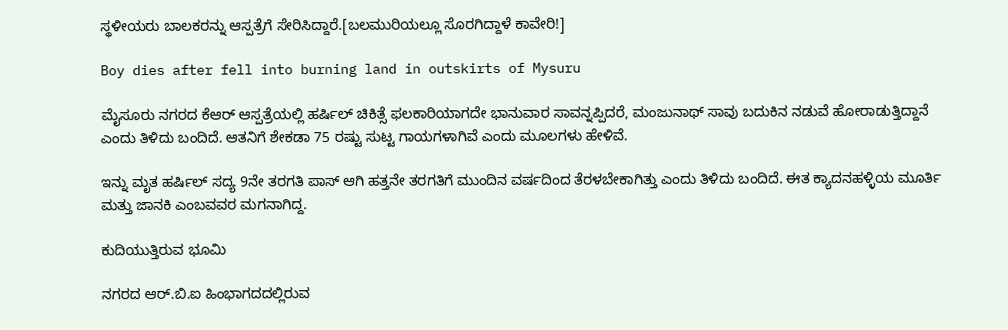ಸ್ಥಳೀಯರು ಬಾಲಕರನ್ನು ಆಸ್ಪತ್ರೆಗೆ ಸೇರಿಸಿದ್ದಾರೆ.[ಬಲಮುರಿಯಲ್ಲೂ ಸೊರಗಿದ್ದಾಳೆ ಕಾವೇರಿ!]

Boy dies after fell into burning land in outskirts of Mysuru

ಮೈಸೂರು ನಗರದ ಕೆಆರ್ ಆಸ್ಪತ್ರೆಯಲ್ಲಿ ಹರ್ಷಿಲ್ ಚಿಕಿತ್ಸೆ ಫಲಕಾರಿಯಾಗದೇ ಭಾನುವಾರ ಸಾವನ್ನಪ್ಪಿದರೆ, ಮಂಜುನಾಥ್ ಸಾವು ಬದುಕಿನ ನಡುವೆ ಹೋರಾಡುತ್ತಿದ್ದಾನೆ ಎಂದು ತಿಳಿದು ಬಂದಿದೆ. ಆತನಿಗೆ ಶೇಕಡಾ 75 ರಷ್ಟು ಸುಟ್ಟ ಗಾಯಗಳಾಗಿವೆ ಎಂದು ಮೂಲಗಳು ಹೇಳಿವೆ.

ಇನ್ನು ಮೃತ ಹರ್ಷಿಲ್ ಸದ್ಯ 9ನೇ ತರಗತಿ ಪಾಸ್ ಆಗಿ ಹತ್ತನೇ ತರಗತಿಗೆ ಮುಂದಿನ ವರ್ಷದಿಂದ ತೆರಳಬೇಕಾಗಿತ್ತು ಎಂದು ತಿಳಿದು ಬಂದಿದೆ. ಈತ ಕ್ಯಾದನಹಳ್ಳಿಯ ಮೂರ್ತಿ ಮತ್ತು ಜಾನಕಿ ಎಂಬವವರ ಮಗನಾಗಿದ್ದ.

ಕುದಿಯುತ್ತಿರುವ ಭೂಮಿ

ನಗರದ ಆರ್.ಬಿ.ಐ ಹಿಂಭಾಗದದಲ್ಲಿರುವ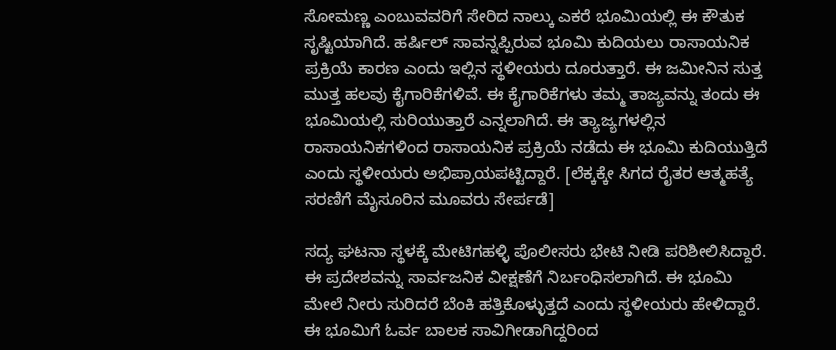ಸೋಮಣ್ಣ ಎಂಬುವವರಿಗೆ ಸೇರಿದ ನಾಲ್ಕು ಎಕರೆ ಭೂಮಿಯಲ್ಲಿ ಈ ಕೌತುಕ ಸೃಷ್ಟಿಯಾಗಿದೆ. ಹರ್ಷಿಲ್ ಸಾವನ್ನಪ್ಪಿರುವ ಭೂಮಿ ಕುದಿಯಲು ರಾಸಾಯನಿಕ ಪ್ರಕ್ರಿಯೆ ಕಾರಣ ಎಂದು ಇಲ್ಲಿನ ಸ್ಥಳೀಯರು ದೂರುತ್ತಾರೆ. ಈ ಜಮೀನಿನ ಸುತ್ತ ಮುತ್ತ ಹಲವು ಕೈಗಾರಿಕೆಗಳಿವೆ. ಈ ಕೈಗಾರಿಕೆಗಳು ತಮ್ಮ ತಾಜ್ಯವನ್ನು ತಂದು ಈ ಭೂಮಿಯಲ್ಲಿ ಸುರಿಯುತ್ತಾರೆ ಎನ್ನಲಾಗಿದೆ. ಈ ತ್ಯಾಜ್ಯಗಳಲ್ಲಿನ ರಾಸಾಯನಿಕಗಳಿಂದ ರಾಸಾಯನಿಕ ಪ್ರಕ್ರಿಯೆ ನಡೆದು ಈ ಭೂಮಿ ಕುದಿಯುತ್ತಿದೆ ಎಂದು ಸ್ಥಳೀಯರು ಅಭಿಪ್ರಾಯಪಟ್ಟಿದ್ದಾರೆ. [ಲೆಕ್ಕಕ್ಕೇ ಸಿಗದ ರೈತರ ಆತ್ಮಹತ್ಯೆ ಸರಣಿಗೆ ಮೈಸೂರಿನ ಮೂವರು ಸೇರ್ಪಡೆ]

ಸದ್ಯ ಘಟನಾ ಸ್ಥಳಕ್ಕೆ ಮೇಟಿಗಹಳ್ಳಿ ಪೊಲೀಸರು ಭೇಟಿ ನೀಡಿ ಪರಿಶೀಲಿಸಿದ್ದಾರೆ. ಈ ಪ್ರದೇಶವನ್ನು ಸಾರ್ವಜನಿಕ ವೀಕ್ಷಣೆಗೆ ನಿರ್ಬಂಧಿಸಲಾಗಿದೆ. ಈ ಭೂಮಿ ಮೇಲೆ ನೀರು ಸುರಿದರೆ ಬೆಂಕಿ ಹತ್ತಿಕೊಳ್ಳುತ್ತದೆ ಎಂದು ಸ್ಥಳೀಯರು ಹೇಳಿದ್ದಾರೆ. ಈ ಭೂಮಿಗೆ ಓರ್ವ ಬಾಲಕ ಸಾವಿಗೀಡಾಗಿದ್ದರಿಂದ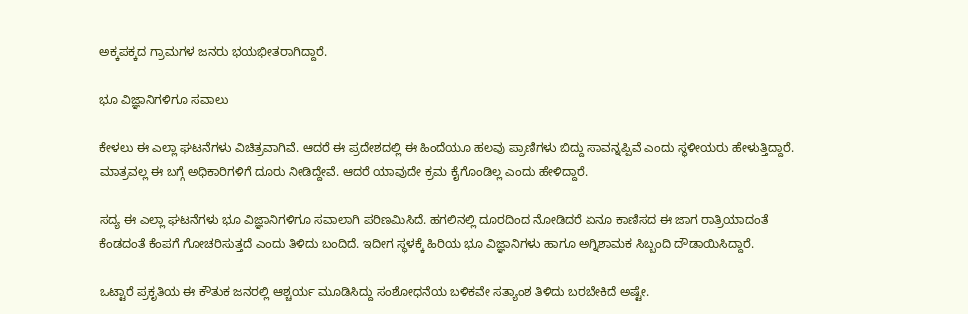ಅಕ್ಕಪಕ್ಕದ ಗ್ರಾಮಗಳ ಜನರು ಭಯಭೀತರಾಗಿದ್ದಾರೆ.

ಭೂ ವಿಜ್ಞಾನಿಗಳಿಗೂ ಸವಾಲು

ಕೇಳಲು ಈ ಎಲ್ಲಾ ಘಟನೆಗಳು ವಿಚಿತ್ರವಾಗಿವೆ. ಆದರೆ ಈ ಪ್ರದೇಶದಲ್ಲಿ ಈ ಹಿಂದೆಯೂ ಹಲವು ಪ್ರಾಣಿಗಳು ಬಿದ್ದು ಸಾವನ್ನಪ್ಪಿವೆ ಎಂದು ಸ್ಥಳೀಯರು ಹೇಳುತ್ತಿದ್ದಾರೆ. ಮಾತ್ರವಲ್ಲ ಈ ಬಗ್ಗೆ ಅಧಿಕಾರಿಗಳಿಗೆ ದೂರು ನೀಡಿದ್ದೇವೆ. ಆದರೆ ಯಾವುದೇ ಕ್ರಮ ಕೈಗೊಂಡಿಲ್ಲ ಎಂದು ಹೇಳಿದ್ದಾರೆ.

ಸದ್ಯ ಈ ಎಲ್ಲಾ ಘಟನೆಗಳು ಭೂ ವಿಜ್ಞಾನಿಗಳಿಗೂ ಸವಾಲಾಗಿ ಪರಿಣಮಿಸಿದೆ. ಹಗಲಿನಲ್ಲಿ ದೂರದಿಂದ ನೋಡಿದರೆ ಏನೂ ಕಾಣಿಸದ ಈ ಜಾಗ ರಾತ್ರಿಯಾದಂತೆ ಕೆಂಡದಂತೆ ಕೆಂಪಗೆ ಗೋಚರಿಸುತ್ತದೆ ಎಂದು ತಿಳಿದು ಬಂದಿದೆ. ಇದೀಗ ಸ್ಥಳಕ್ಕೆ ಹಿರಿಯ ಭೂ ವಿಜ್ಞಾನಿಗಳು ಹಾಗೂ ಅಗ್ನಿಶಾಮಕ ಸಿಬ್ಬಂದಿ ದೌಡಾಯಿಸಿದ್ದಾರೆ.

ಒಟ್ಟಾರೆ ಪ್ರಕೃತಿಯ ಈ ಕೌತುಕ ಜನರಲ್ಲಿ ಆಶ್ಚರ್ಯ ಮೂಡಿಸಿದ್ದು ಸಂಶೋಧನೆಯ ಬಳಿಕವೇ ಸತ್ಯಾಂಶ ತಿಳಿದು ಬರಬೇಕಿದೆ ಅಷ್ಟೇ.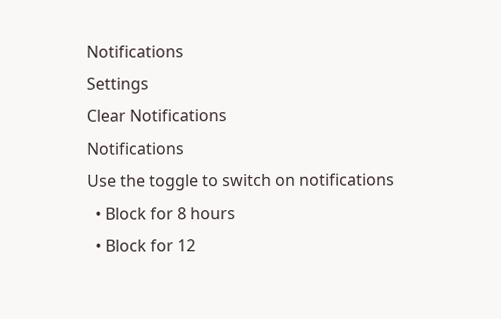Notifications
Settings
Clear Notifications
Notifications
Use the toggle to switch on notifications
  • Block for 8 hours
  • Block for 12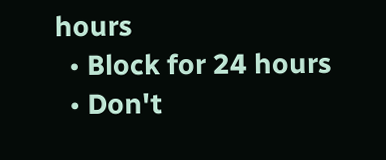hours
  • Block for 24 hours
  • Don't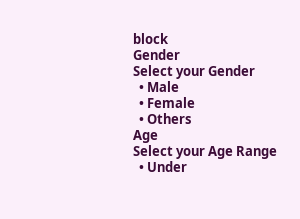block
Gender
Select your Gender
  • Male
  • Female
  • Others
Age
Select your Age Range
  • Under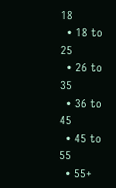18
  • 18 to 25
  • 26 to 35
  • 36 to 45
  • 45 to 55
  • 55+